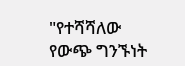"የተሻሻለው የውጭ ግንኙነት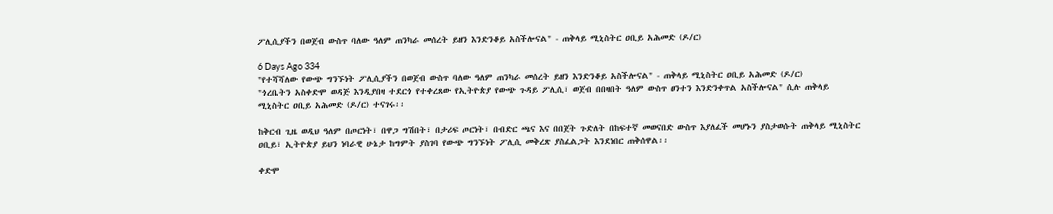ፖሊሲያችን በወጀብ ውስጥ ባለው ዓለም ጠንካራ መሰረት ይዘን እንድንቆይ አስችሎናል" - ጠቅላይ ሚኒስትር ዐቢይ አሕመድ (ዶ/ር)

6 Days Ago 334
"የተሻሻለው የውጭ ግንኙነት ፖሊሲያችን በወጀብ ውስጥ ባለው ዓለም ጠንካራ መሰረት ይዘን እንድንቆይ አስችሎናል" - ጠቅላይ ሚኒስትር ዐቢይ አሕመድ (ዶ/ር)
"ጎረቤትን አስቀድሞ ወዳጅ እንዲያበዛ ተደርጎ የተቀረጸው የኢትዮጵያ የውጭ ጉዳይ ፖሊሲ፣ ወጀብ በበዛበት ዓለም ውስጥ ፀንተን እንድንቀጥል አስችሎናል" ሲሉ ጠቅላይ ሚኒስትር ዐቢይ አሕመድ (ዶ/ር) ተናገሩ፡፡

ከቅርብ ጊዜ ወዲህ ዓለም በጦርነት፣ በዋጋ ግሽበት፣ በታሪፍ ጦርነት፣ በብድር ጫና እና በበጀት ጉድለት በከፍተኛ መወናበድ ውስጥ እያለፈች መሆኑን ያስታወሱት ጠቅላይ ሚኒስትር ዐቢይ፣ ኢትዮጵያ ይህን ነባራዊ ሁኔታ ከግምት ያስገባ የውጭ ግንኙነት ፖሊሲ መቅረጽ ያስፈልጋት እንደነበር ጠቅሰዋል፡፡

ቀድሞ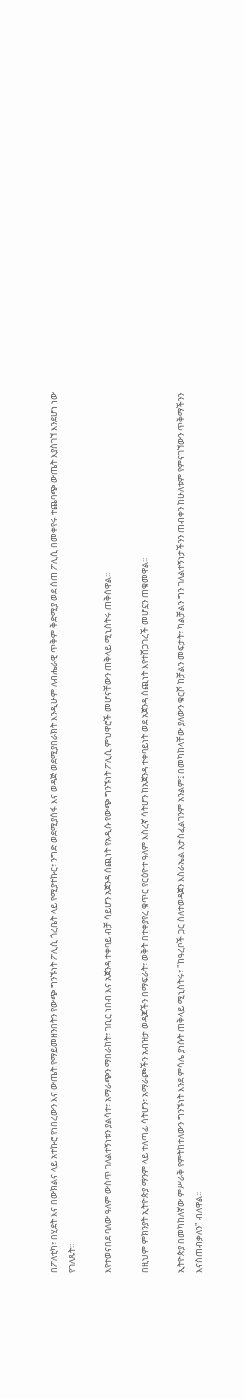በፖለቲካ፣ በሂደት እና በውክልና ላይ አተኩሮ የነበረውን እና ውጤት የማይመዘንበትን የውጭ ግንኙነት ፖሊሲ ጎረቤት ላይ የሚያተኩር፣ ንግድ ወደሚያሰፋ እና ወዳጅ ወደሚያበራክት እንዲሁም ለብሔራዊ ጥቅም ቅድሚያ ወደ ሰጠ ፖሊሲ በመቀየሩ ተጨባጭ ውጤት እያስገኘ እንደሆነ ነው የገለጹት፡፡

እየተወናበደ ባለው ዓለም ውስጥ ገለልተኝነቱን ያልሳተ፣ አማራጭን ማበራከት፣ ገቢር ነበብ እና አጀንዳ ተቀባይ ብቻ ሳይሆን አጀንዳ ሰጪነት የአዲሱ የውጭ ግንኙነት ፖሊሲ ምህዋሮች መሆናቸውን ጠቅላይ ሚኒስትሩ ጠቅሰዋል፡፡

በዚህም ምክንያት ኢትዮጵያ ማንም ላይ ተለጣፊ ሳትሆን፣ አማራጮችን አብዝታ ወዳጆችን በማፍራት፣ ወቅት በተቀያየረ ቁጥር የርዕዮተ ዓለም እስረኛ ሳትሆን ከአጀንዳ ተቀባይነት ወደ አጀንዳ ሰጪነት እየተሸጋገረች መሆኗን ጠቁመዋል፡፡

ኢትዮጵያ በመካከለኛው ምሥራቅ የምትከተለውን ግንኙነት እንደ ምሳሌ ያነሱት ጠቅላይ ሚኒስትሩ፣ "ከዓረቦች ጋር ስለተወዳጀን እስራኤል አታስፈልገንም አንልም፤ በመካከላቸው ያለውን ቁርሾ ከቻልን መፍታት፣ ካልቻልን ግን ገለልተኝነታችንን ጠብቀን ከሁለቱም የምናገኘውን ጥቅማችንን እናስጠብቃለን" ብለዋል፡፡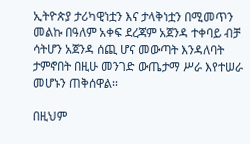ኢትዮጵያ ታሪካዊነቷን እና ታላቅነቷን በሚመጥን መልኩ በዓለም አቀፍ ደረጃም አጀንዳ ተቀባይ ብቻ ሳትሆን አጀንዳ ሰጪ ሆና መውጣት እንዳለባት ታምኖበት በዚሁ መንገድ ውጤታማ ሥራ እየተሠራ መሆኑን ጠቅሰዋል፡፡

በዚህም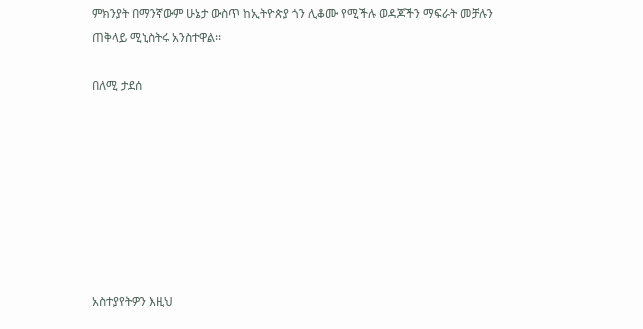ምክንያት በማንኛውም ሁኔታ ውስጥ ከኢትዮጵያ ጎን ሊቆሙ የሚችሉ ወዳጆችን ማፍራት መቻሉን ጠቅላይ ሚኒስትሩ አንስተዋል፡፡

በለሚ ታደሰ








አስተያየትዎን እዚህ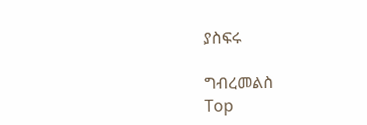ያስፍሩ

ግብረመልስ
Top